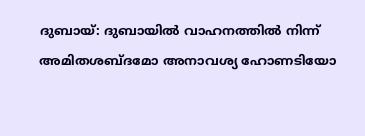ദുബായ്: ദുബായിൽ വാഹനത്തിൽ നിന്ന് അമിതശബ്ദമോ അനാവശ്യ ഹോണടിയോ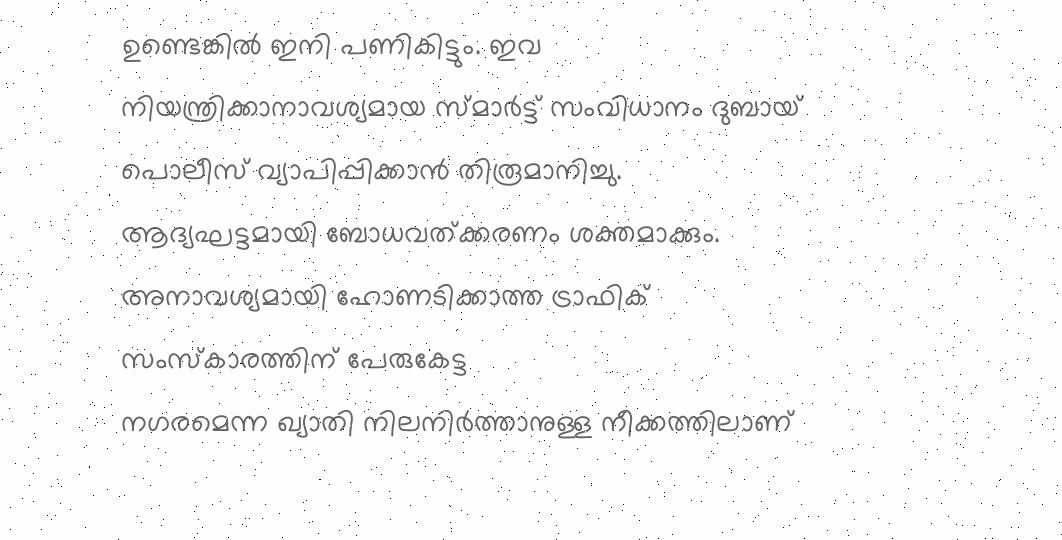ഉണ്ടെങ്കിൽ ഇനി പണികിട്ടും. ഇവ നിയന്ത്രിക്കാനാവശ്യമായ സ്മാർട്ട് സംവിധാനം ദുബായ് പൊലീസ് വ്യാപിപ്പിക്കാൻ തിരൂമാനിച്ചു.
ആദ്യഘട്ടമായി ബോധവത്ക്കരണം ശക്തമാക്കും. അനാവശ്യമായി ഹോണടിക്കാത്ത ട്രാഫിക് സംസ്കാരത്തിന് പേരുകേട്ട
നഗരമെന്ന ഖ്യാതി നിലനിർത്താനുള്ള നീക്കത്തിലാണ്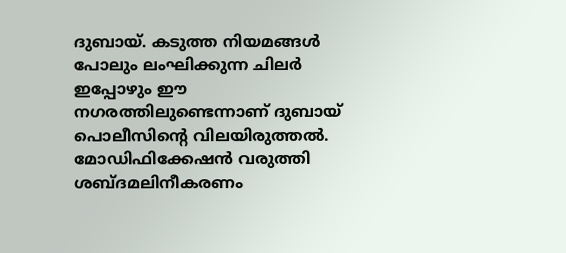ദുബായ്. കടുത്ത നിയമങ്ങൾ പോലും ലംഘിക്കുന്ന ചിലർ ഇപ്പോഴും ഈ നഗരത്തിലുണ്ടെന്നാണ് ദുബായ് പൊലീസിന്റെ വിലയിരുത്തൽ.
മോഡിഫിക്കേഷൻ വരുത്തി ശബ്ദമലിനീകരണം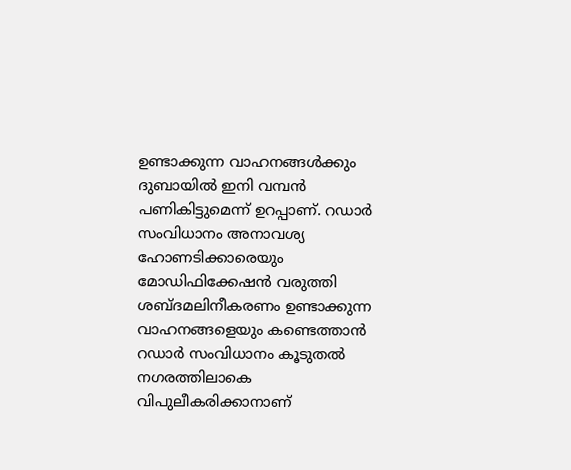ഉണ്ടാക്കുന്ന വാഹനങ്ങൾക്കും ദുബായിൽ ഇനി വമ്പൻ പണികിട്ടുമെന്ന് ഉറപ്പാണ്. റഡാർ സംവിധാനം അനാവശ്യ ഹോണടിക്കാരെയും മോഡിഫിക്കേഷൻ വരുത്തി ശബ്ദമലിനീകരണം ഉണ്ടാക്കുന്ന വാഹനങ്ങളെയും കണ്ടെത്താൻ റഡാർ സംവിധാനം കൂടുതൽ നഗരത്തിലാകെ വിപുലീകരിക്കാനാണ്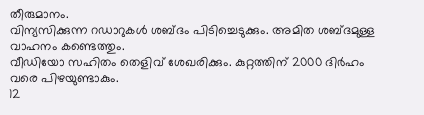തീരുമാനം.
വിന്യസിക്കുന്ന റഡാറുകൾ ശബ്ദം പിടിച്ചെടുക്കും. അമിത ശബ്ദമുള്ള വാഹനം കണ്ടെത്തും.
വീഡിയോ സഹിതം തെളിവ് ശേഖരിക്കും. കുറ്റത്തിന് 2000 ദിർഹം വരെ പിഴയുണ്ടാകും.
12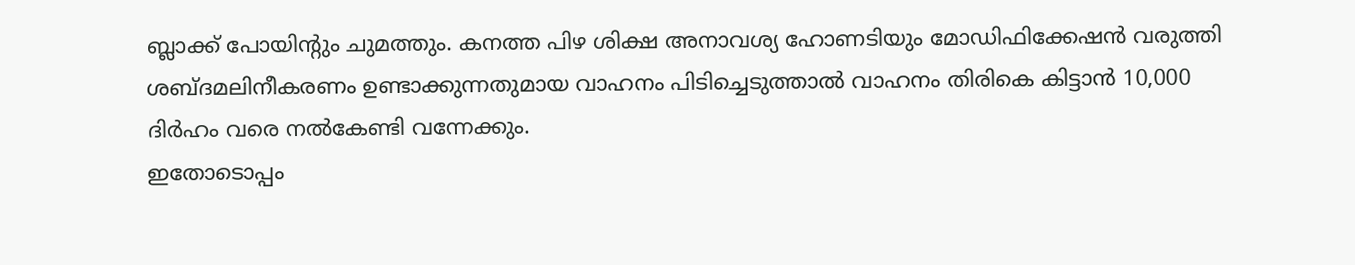ബ്ലാക്ക് പോയിന്റും ചുമത്തും. കനത്ത പിഴ ശിക്ഷ അനാവശ്യ ഹോണടിയും മോഡിഫിക്കേഷൻ വരുത്തി ശബ്ദമലിനീകരണം ഉണ്ടാക്കുന്നതുമായ വാഹനം പിടിച്ചെടുത്താൽ വാഹനം തിരികെ കിട്ടാൻ 10,000 ദിർഹം വരെ നൽകേണ്ടി വന്നേക്കും.
ഇതോടൊപ്പം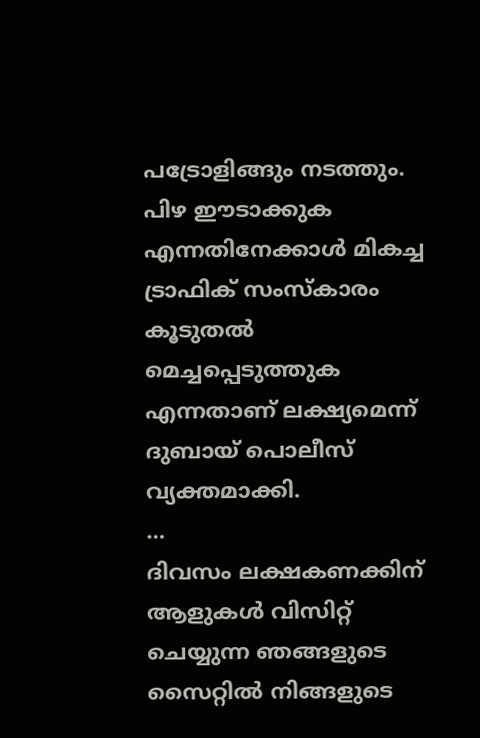പട്രോളിങ്ങും നടത്തും. പിഴ ഈടാക്കുക എന്നതിനേക്കാൾ മികച്ച ട്രാഫിക് സംസ്കാരം കൂടുതൽ മെച്ചപ്പെടുത്തുക എന്നതാണ് ലക്ഷ്യമെന്ന് ദുബായ് പൊലീസ് വ്യക്തമാക്കി.
…
ദിവസം ലക്ഷകണക്കിന് ആളുകൾ വിസിറ്റ് ചെയ്യുന്ന ഞങ്ങളുടെ സൈറ്റിൽ നിങ്ങളുടെ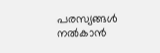പരസ്യങ്ങൾ നൽകാൻ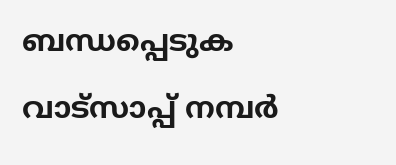ബന്ധപ്പെടുക വാട്സാപ്പ് നമ്പർ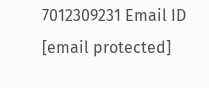7012309231 Email ID [email protected]